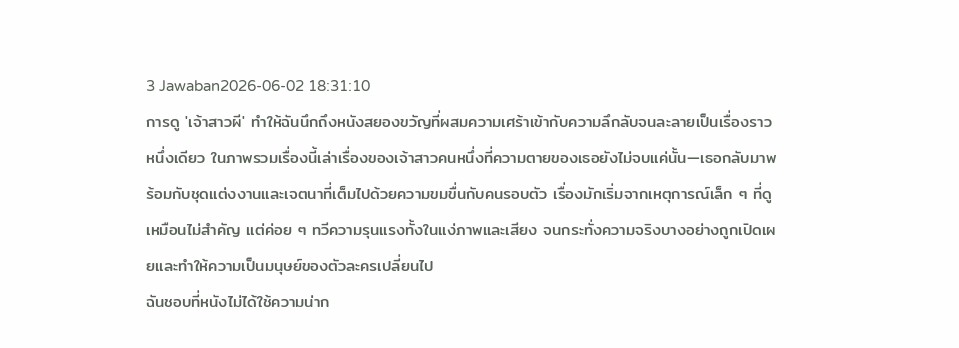3 Jawaban2026-06-02 18:31:10
การดู 'เจ้าสาวผี' ทำให้ฉันนึกถึงหนังสยองขวัญที่ผสมความเศร้าเข้ากับความลึกลับจนละลายเป็นเรื่องราวหนึ่งเดียว ในภาพรวมเรื่องนี้เล่าเรื่องของเจ้าสาวคนหนึ่งที่ความตายของเธอยังไม่จบแค่นั้น—เธอกลับมาพร้อมกับชุดแต่งงานและเจตนาที่เต็มไปด้วยความขมขื่นกับคนรอบตัว เรื่องมักเริ่มจากเหตุการณ์เล็ก ๆ ที่ดูเหมือนไม่สำคัญ แต่ค่อย ๆ ทวีความรุนแรงทั้งในแง่ภาพและเสียง จนกระทั่งความจริงบางอย่างถูกเปิดเผยและทำให้ความเป็นมนุษย์ของตัวละครเปลี่ยนไป
ฉันชอบที่หนังไม่ได้ใช้ความน่าก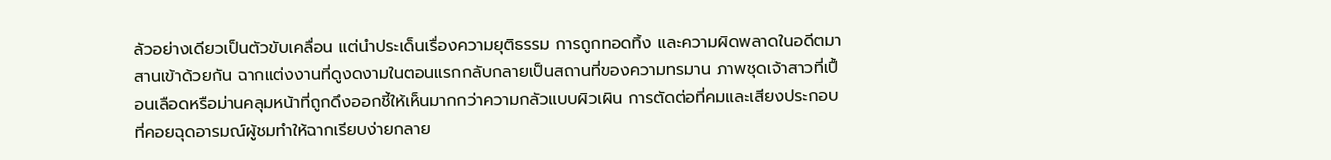ลัวอย่างเดียวเป็นตัวขับเคลื่อน แต่นำประเด็นเรื่องความยุติธรรม การถูกทอดทิ้ง และความผิดพลาดในอดีตมาสานเข้าด้วยกัน ฉากแต่งงานที่ดูงดงามในตอนแรกกลับกลายเป็นสถานที่ของความทรมาน ภาพชุดเจ้าสาวที่เปื้อนเลือดหรือม่านคลุมหน้าที่ถูกดึงออกชี้ให้เห็นมากกว่าความกลัวแบบผิวเผิน การตัดต่อที่คมและเสียงประกอบที่คอยฉุดอารมณ์ผู้ชมทำให้ฉากเรียบง่ายกลาย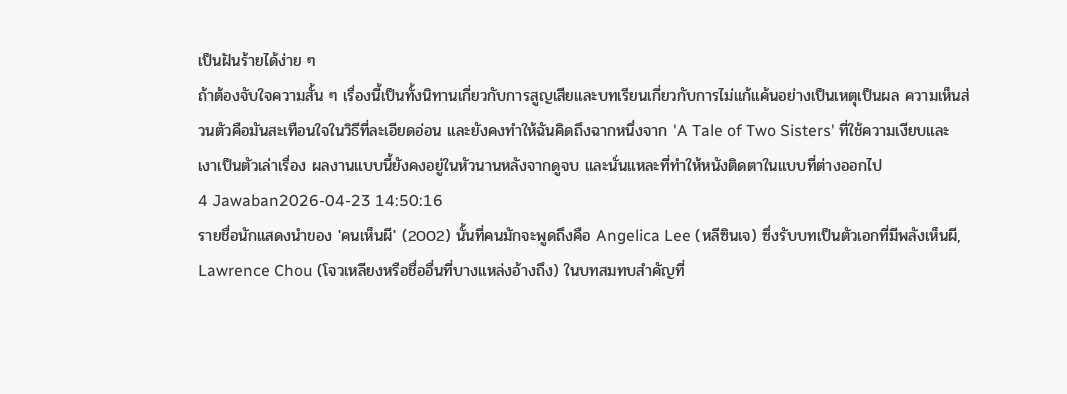เป็นฝันร้ายได้ง่าย ๆ
ถ้าต้องจับใจความสั้น ๆ เรื่องนี้เป็นทั้งนิทานเกี่ยวกับการสูญเสียและบทเรียนเกี่ยวกับการไม่แก้แค้นอย่างเป็นเหตุเป็นผล ความเห็นส่วนตัวคือมันสะเทือนใจในวิธีที่ละเอียดอ่อน และยังคงทำให้ฉันคิดถึงฉากหนึ่งจาก 'A Tale of Two Sisters' ที่ใช้ความเงียบและเงาเป็นตัวเล่าเรื่อง ผลงานแบบนี้ยังคงอยู่ในหัวนานหลังจากดูจบ และนั่นแหละที่ทำให้หนังติดตาในแบบที่ต่างออกไป
4 Jawaban2026-04-23 14:50:16
รายชื่อนักแสดงนำของ 'คนเห็นผี' (2002) นั้นที่คนมักจะพูดถึงคือ Angelica Lee (หลีซินเจ) ซึ่งรับบทเป็นตัวเอกที่มีพลังเห็นผี, Lawrence Chou (โจวเหลียงหรือชื่ออื่นที่บางแหล่งอ้างถึง) ในบทสมทบสำคัญที่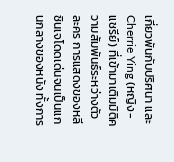เกี่ยวพันกับปริศนา และ Cherrie Ying (หญิง-แชรีย์) ที่เข้ามาเติมมิติความสัมพันธ์ระหว่างตัวละคร การแสดงของหลีซินเจโดดเด่นจนเป็นแกนกลางของหนัง ทั้งการ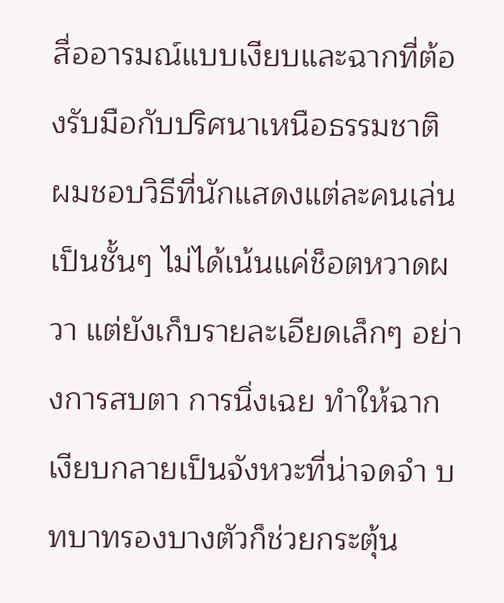สื่ออารมณ์แบบเงียบและฉากที่ต้องรับมือกับปริศนาเหนือธรรมชาติ
ผมชอบวิธีที่นักแสดงแต่ละคนเล่นเป็นชั้นๆ ไม่ได้เน้นแค่ช็อตหวาดผวา แต่ยังเก็บรายละเอียดเล็กๆ อย่างการสบตา การนิ่งเฉย ทำให้ฉากเงียบกลายเป็นจังหวะที่น่าจดจำ บทบาทรองบางตัวก็ช่วยกระตุ้น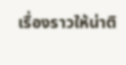เรื่องราวให้น่าติ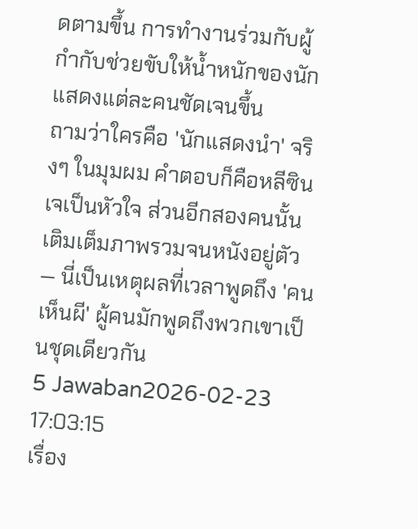ดตามขึ้น การทำงานร่วมกับผู้กำกับช่วยขับให้น้ำหนักของนักแสดงแต่ละคนชัดเจนขึ้น
ถามว่าใครคือ 'นักแสดงนำ' จริงๆ ในมุมผม คำตอบก็คือหลีซินเจเป็นหัวใจ ส่วนอีกสองคนนั้นเติมเต็มภาพรวมจนหนังอยู่ตัว — นี่เป็นเหตุผลที่เวลาพูดถึง 'คนเห็นผี' ผู้คนมักพูดถึงพวกเขาเป็นชุดเดียวกัน
5 Jawaban2026-02-23 17:03:15
เรื่อง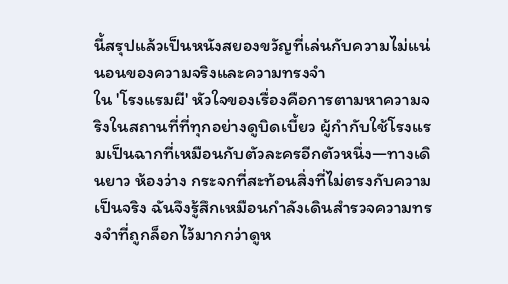นี้สรุปแล้วเป็นหนังสยองขวัญที่เล่นกับความไม่แน่นอนของความจริงและความทรงจำ
ใน 'โรงแรมผี' หัวใจของเรื่องคือการตามหาความจริงในสถานที่ที่ทุกอย่างดูบิดเบี้ยว ผู้กำกับใช้โรงแรมเป็นฉากที่เหมือนกับตัวละครอีกตัวหนึ่ง—ทางเดินยาว ห้องว่าง กระจกที่สะท้อนสิ่งที่ไม่ตรงกับความเป็นจริง ฉันจึงรู้สึกเหมือนกำลังเดินสำรวจความทรงจำที่ถูกล็อกไว้มากกว่าดูห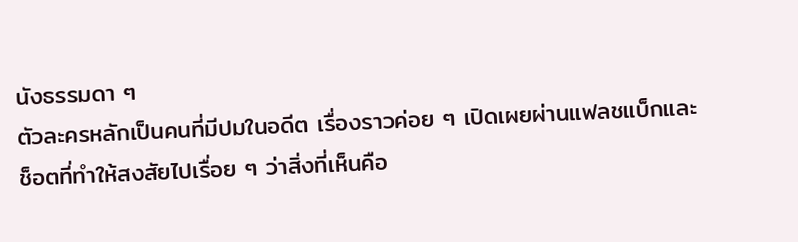นังธรรมดา ๆ
ตัวละครหลักเป็นคนที่มีปมในอดีต เรื่องราวค่อย ๆ เปิดเผยผ่านแฟลชแบ็กและช็อตที่ทำให้สงสัยไปเรื่อย ๆ ว่าสิ่งที่เห็นคือ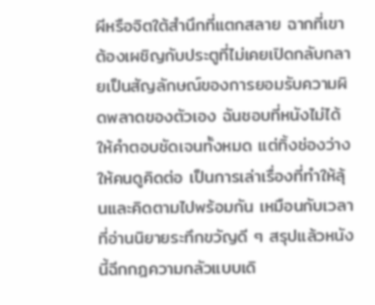ผีหรือจิตใต้สำนึกที่แตกสลาย ฉากที่เขาต้องเผชิญกับประตูที่ไม่เคยเปิดกลับกลายเป็นสัญลักษณ์ของการยอมรับความผิดพลาดของตัวเอง ฉันชอบที่หนังไม่ได้ให้คำตอบชัดเจนทั้งหมด แต่ทิ้งช่องว่างให้คนดูคิดต่อ เป็นการเล่าเรื่องที่ทำให้ลุ้นและคิดตามไปพร้อมกัน เหมือนกับเวลาที่อ่านนิยายระทึกขวัญดี ๆ สรุปแล้วหนังนี้ฉีกกฎความกลัวแบบเดิ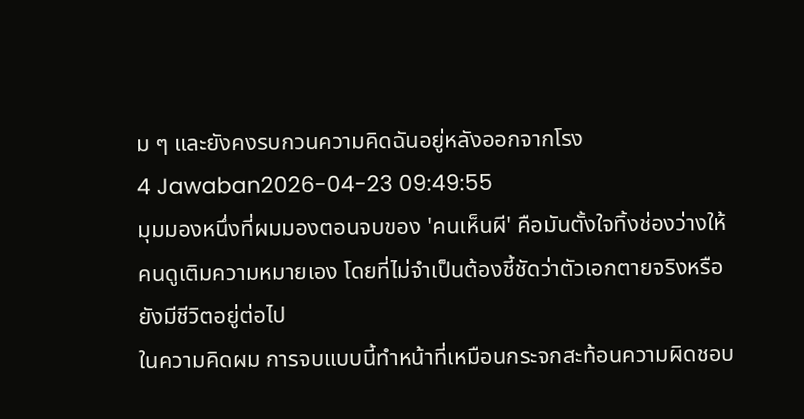ม ๆ และยังคงรบกวนความคิดฉันอยู่หลังออกจากโรง
4 Jawaban2026-04-23 09:49:55
มุมมองหนึ่งที่ผมมองตอนจบของ 'คนเห็นผี' คือมันตั้งใจทิ้งช่องว่างให้คนดูเติมความหมายเอง โดยที่ไม่จำเป็นต้องชี้ชัดว่าตัวเอกตายจริงหรือยังมีชีวิตอยู่ต่อไป
ในความคิดผม การจบแบบนี้ทำหน้าที่เหมือนกระจกสะท้อนความผิดชอบ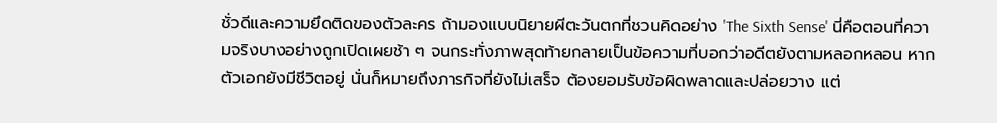ชั่วดีและความยึดติดของตัวละคร ถ้ามองแบบนิยายผีตะวันตกที่ชวนคิดอย่าง 'The Sixth Sense' นี่คือตอนที่ความจริงบางอย่างถูกเปิดเผยช้า ๆ จนกระทั่งภาพสุดท้ายกลายเป็นข้อความที่บอกว่าอดีตยังตามหลอกหลอน หากตัวเอกยังมีชีวิตอยู่ นั่นก็หมายถึงภารกิจที่ยังไม่เสร็จ ต้องยอมรับข้อผิดพลาดและปล่อยวาง แต่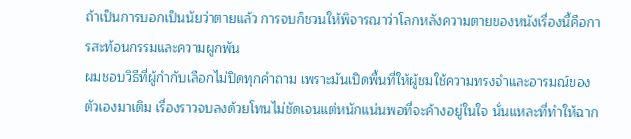ถ้าเป็นการบอกเป็นนัยว่าตายแล้ว การจบก็ชวนให้พิจารณาว่าโลกหลังความตายของหนังเรื่องนี้คือการสะท้อนกรรมและความผูกพัน
ผมชอบวิธีที่ผู้กำกับเลือกไม่ปิดทุกคำถาม เพราะมันเปิดพื้นที่ให้ผู้ชมใช้ความทรงจำและอารมณ์ของตัวเองมาเติม เรื่องราวจบลงด้วยโทนไม่ชัดเจนแต่หนักแน่นพอที่จะค้างอยู่ในใจ นั่นแหละที่ทำให้ฉาก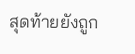สุดท้ายยังถูก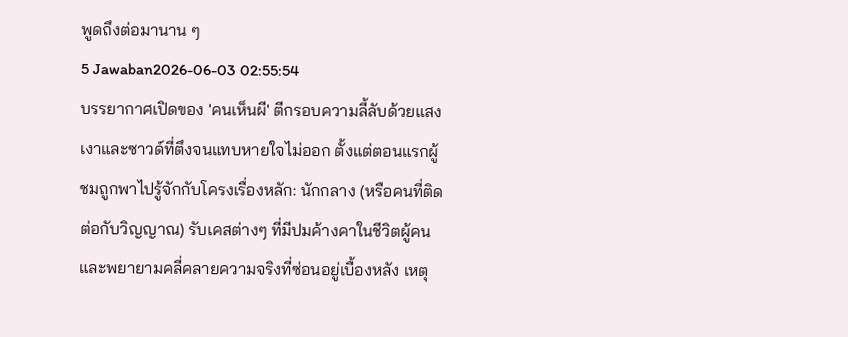พูดถึงต่อมานาน ๆ
5 Jawaban2026-06-03 02:55:54
บรรยากาศเปิดของ 'คนเห็นผี' ตีกรอบความลี้ลับด้วยแสงเงาและซาวด์ที่ตึงจนแทบหายใจไม่ออก ตั้งแต่ตอนแรกผู้ชมถูกพาไปรู้จักกับโครงเรื่องหลัก: นักกลาง (หรือคนที่ติดต่อกับวิญญาณ) รับเคสต่างๆ ที่มีปมค้างคาในชีวิตผู้คนและพยายามคลี่คลายความจริงที่ซ่อนอยู่เบื้องหลัง เหตุ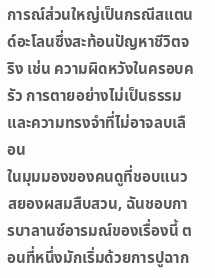การณ์ส่วนใหญ่เป็นกรณีสแตนด์อะโลนซึ่งสะท้อนปัญหาชีวิตจริง เช่น ความผิดหวังในครอบครัว การตายอย่างไม่เป็นธรรม และความทรงจำที่ไม่อาจลบเลือน
ในมุมมองของคนดูที่ชอบแนวสยองผสมสืบสวน, ฉันชอบการบาลานซ์อารมณ์ของเรื่องนี้ ตอนที่หนึ่งมักเริ่มด้วยการปูฉาก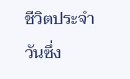ชีวิตประจำวันซึ่ง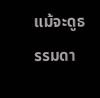แม้จะดูธรรมดา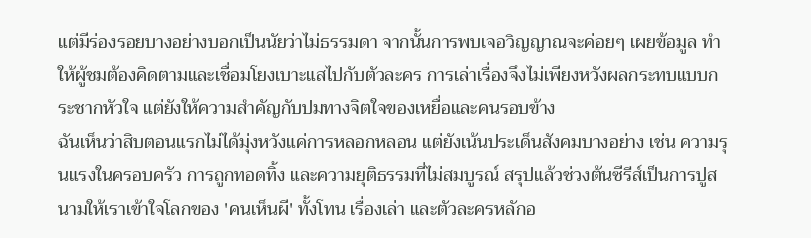แต่มีร่องรอยบางอย่างบอกเป็นนัยว่าไม่ธรรมดา จากนั้นการพบเจอวิญญาณจะค่อยๆ เผยข้อมูล ทำให้ผู้ชมต้องคิดตามและเชื่อมโยงเบาะแสไปกับตัวละคร การเล่าเรื่องจึงไม่เพียงหวังผลกระทบแบบกระชากหัวใจ แต่ยังให้ความสำคัญกับปมทางจิตใจของเหยื่อและคนรอบข้าง
ฉันเห็นว่าสิบตอนแรกไม่ได้มุ่งหวังแค่การหลอกหลอน แต่ยังเน้นประเด็นสังคมบางอย่าง เช่น ความรุนแรงในครอบครัว การถูกทอดทิ้ง และความยุติธรรมที่ไม่สมบูรณ์ สรุปแล้วช่วงต้นซีรีส์เป็นการปูสนามให้เราเข้าใจโลกของ 'คนเห็นผี' ทั้งโทน เรื่องเล่า และตัวละครหลักอ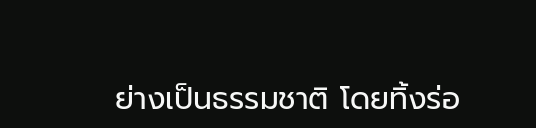ย่างเป็นธรรมชาติ โดยทิ้งร่อ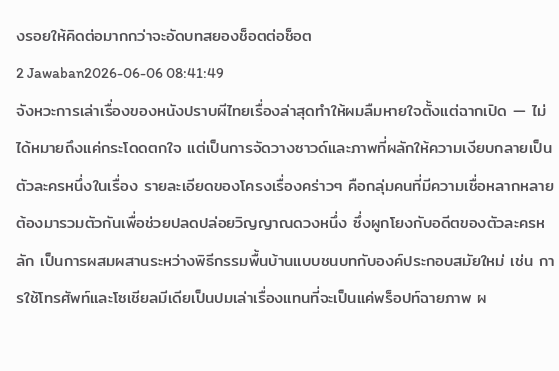งรอยให้คิดต่อมากกว่าจะอัดบทสยองช็อตต่อช็อต
2 Jawaban2026-06-06 08:41:49
จังหวะการเล่าเรื่องของหนังปราบผีไทยเรื่องล่าสุดทำให้ผมลืมหายใจตั้งแต่ฉากเปิด — ไม่ได้หมายถึงแค่กระโดดตกใจ แต่เป็นการจัดวางซาวด์และภาพที่ผลักให้ความเงียบกลายเป็นตัวละครหนึ่งในเรื่อง รายละเอียดของโครงเรื่องคร่าวๆ คือกลุ่มคนที่มีความเชื่อหลากหลายต้องมารวมตัวกันเพื่อช่วยปลดปล่อยวิญญาณดวงหนึ่ง ซึ่งผูกโยงกับอดีตของตัวละครหลัก เป็นการผสมผสานระหว่างพิธีกรรมพื้นบ้านแบบชนบทกับองค์ประกอบสมัยใหม่ เช่น การใช้โทรศัพท์และโซเชียลมีเดียเป็นปมเล่าเรื่องแทนที่จะเป็นแค่พร็อปท์ฉายภาพ ผ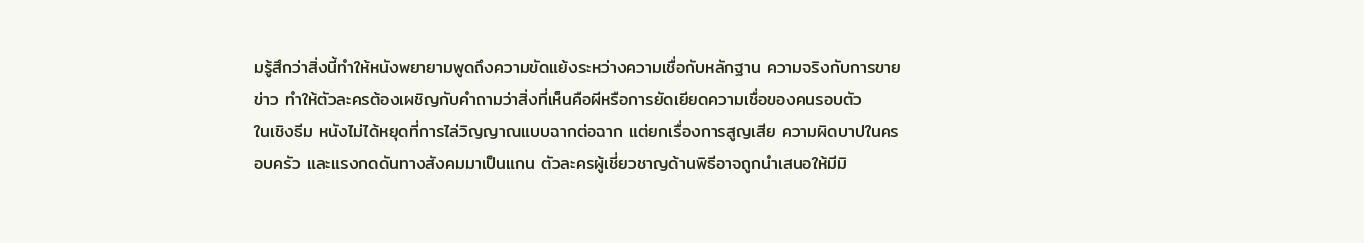มรู้สึกว่าสิ่งนี้ทำให้หนังพยายามพูดถึงความขัดแย้งระหว่างความเชื่อกับหลักฐาน ความจริงกับการขายข่าว ทำให้ตัวละครต้องเผชิญกับคำถามว่าสิ่งที่เห็นคือผีหรือการยัดเยียดความเชื่อของคนรอบตัว
ในเชิงธีม หนังไม่ได้หยุดที่การไล่วิญญาณแบบฉากต่อฉาก แต่ยกเรื่องการสูญเสีย ความผิดบาปในครอบครัว และแรงกดดันทางสังคมมาเป็นแกน ตัวละครผู้เชี่ยวชาญด้านพิธีอาจถูกนำเสนอให้มีมิ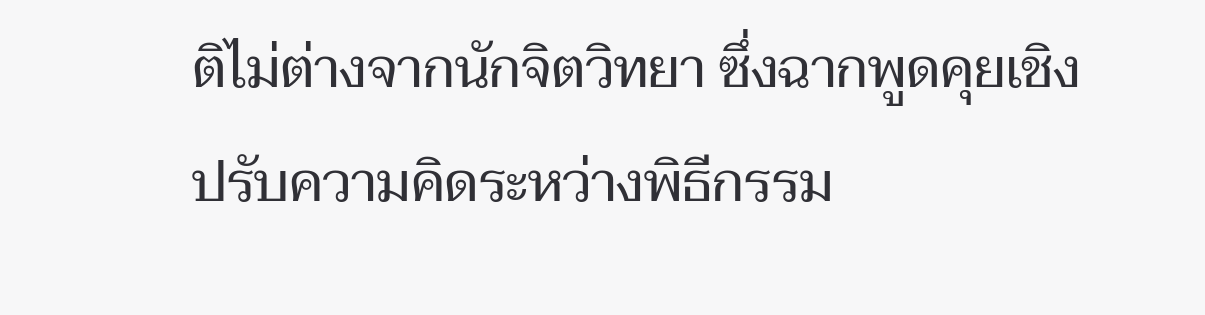ติไม่ต่างจากนักจิตวิทยา ซึ่งฉากพูดคุยเชิงปรับความคิดระหว่างพิธีกรรม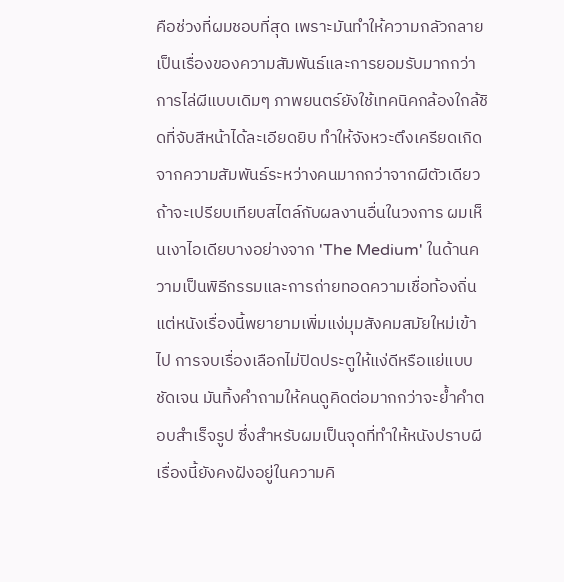คือช่วงที่ผมชอบที่สุด เพราะมันทำให้ความกลัวกลายเป็นเรื่องของความสัมพันธ์และการยอมรับมากกว่าการไล่ผีแบบเดิมๆ ภาพยนตร์ยังใช้เทคนิคกล้องใกล้ชิดที่จับสีหน้าได้ละเอียดยิบ ทำให้จังหวะตึงเครียดเกิดจากความสัมพันธ์ระหว่างคนมากกว่าจากผีตัวเดียว
ถ้าจะเปรียบเทียบสไตล์กับผลงานอื่นในวงการ ผมเห็นเงาไอเดียบางอย่างจาก 'The Medium' ในด้านความเป็นพิธีกรรมและการถ่ายทอดความเชื่อท้องถิ่น แต่หนังเรื่องนี้พยายามเพิ่มแง่มุมสังคมสมัยใหม่เข้าไป การจบเรื่องเลือกไม่ปิดประตูให้แง่ดีหรือแย่แบบชัดเจน มันทิ้งคำถามให้คนดูคิดต่อมากกว่าจะย้ำคำตอบสำเร็จรูป ซึ่งสำหรับผมเป็นจุดที่ทำให้หนังปราบผีเรื่องนี้ยังคงฝังอยู่ในความคิ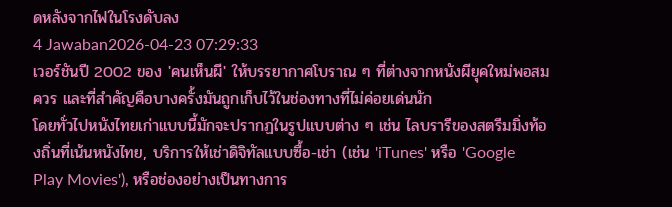ดหลังจากไฟในโรงดับลง
4 Jawaban2026-04-23 07:29:33
เวอร์ชันปี 2002 ของ 'คนเห็นผี' ให้บรรยากาศโบราณ ๆ ที่ต่างจากหนังผียุคใหม่พอสมควร และที่สำคัญคือบางครั้งมันถูกเก็บไว้ในช่องทางที่ไม่ค่อยเด่นนัก
โดยทั่วไปหนังไทยเก่าแบบนี้มักจะปรากฏในรูปแบบต่าง ๆ เช่น ไลบรารีของสตรีมมิ่งท้องถิ่นที่เน้นหนังไทย, บริการให้เช่าดิจิทัลแบบซื้อ-เช่า (เช่น 'iTunes' หรือ 'Google Play Movies'), หรือช่องอย่างเป็นทางการ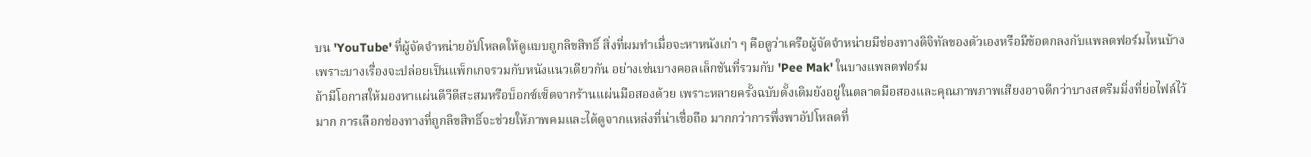บน 'YouTube' ที่ผู้จัดจำหน่ายอัปโหลดให้ดูแบบถูกลิขสิทธิ์ สิ่งที่ผมทำเมื่อจะหาหนังเก่า ๆ คือดูว่าเครือผู้จัดจำหน่ายมีช่องทางดิจิทัลของตัวเองหรือมีข้อตกลงกับแพลตฟอร์มไหนบ้าง เพราะบางเรื่องจะปล่อยเป็นแพ็กเกจรวมกับหนังแนวเดียวกัน อย่างเช่นบางคอลเล็กชันที่รวมกับ 'Pee Mak' ในบางแพลตฟอร์ม
ถ้ามีโอกาสให้มองหาแผ่นดีวีดีสะสมหรือบ็อกซ์เซ็ตจากร้านแผ่นมือสองด้วย เพราะหลายครั้งฉบับดั้งเดิมยังอยู่ในตลาดมือสองและคุณภาพภาพเสียงอาจดีกว่าบางสตรีมมิ่งที่ย่อไฟล์ไว้มาก การเลือกช่องทางที่ถูกลิขสิทธิ์จะช่วยให้ภาพคมและได้ดูจากแหล่งที่น่าเชื่อถือ มากกว่าการพึ่งพาอัปโหลดที่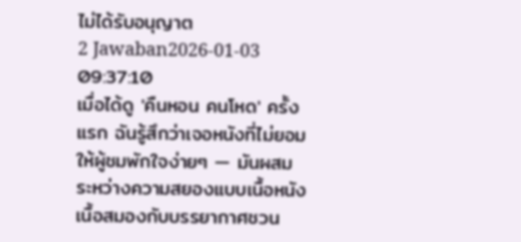ไม่ได้รับอนุญาต
2 Jawaban2026-01-03 09:37:10
เมื่อได้ดู 'คืนหอน คนโหด' ครั้งแรก ฉันรู้สึกว่าเจอหนังที่ไม่ยอมให้ผู้ชมพักใจง่ายๆ — มันผสมระหว่างความสยองแบบเนื้อหนังเนื้อสมองกับบรรยากาศชวน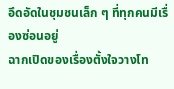อึดอัดในชุมชนเล็ก ๆ ที่ทุกคนมีเรื่องซ่อนอยู่
ฉากเปิดของเรื่องตั้งใจวางโท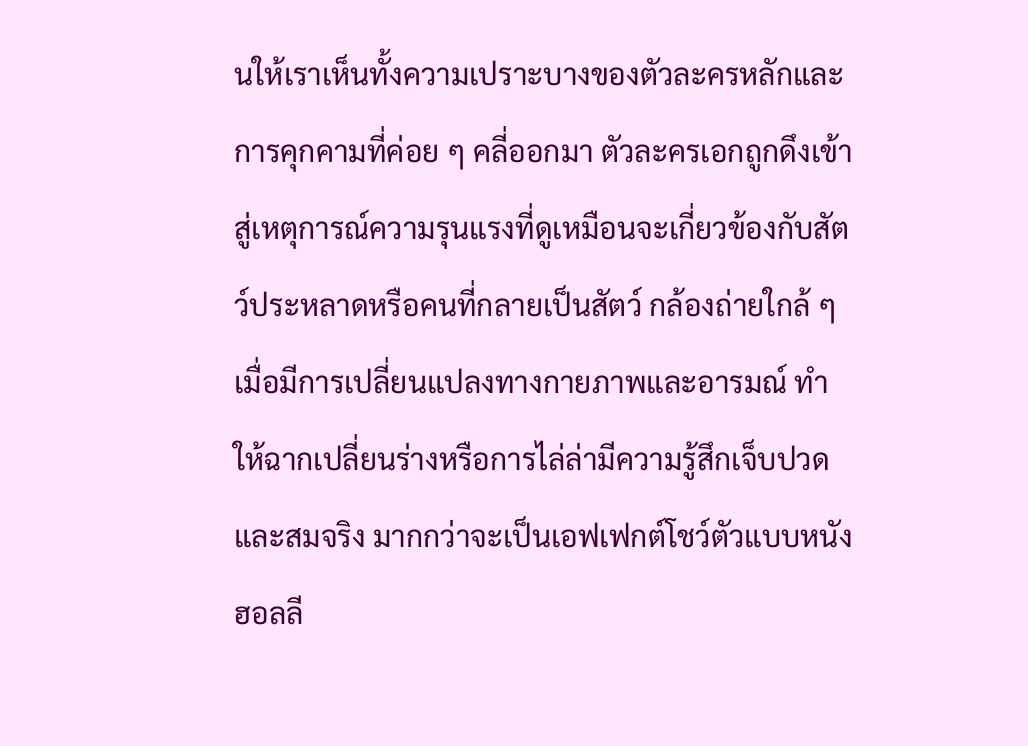นให้เราเห็นทั้งความเปราะบางของตัวละครหลักและการคุกคามที่ค่อย ๆ คลี่ออกมา ตัวละครเอกถูกดึงเข้าสู่เหตุการณ์ความรุนแรงที่ดูเหมือนจะเกี่ยวข้องกับสัตว์ประหลาดหรือคนที่กลายเป็นสัตว์ กล้องถ่ายใกล้ ๆ เมื่อมีการเปลี่ยนแปลงทางกายภาพและอารมณ์ ทำให้ฉากเปลี่ยนร่างหรือการไล่ล่ามีความรู้สึกเจ็บปวดและสมจริง มากกว่าจะเป็นเอฟเฟกต์โชว์ตัวแบบหนังฮอลลี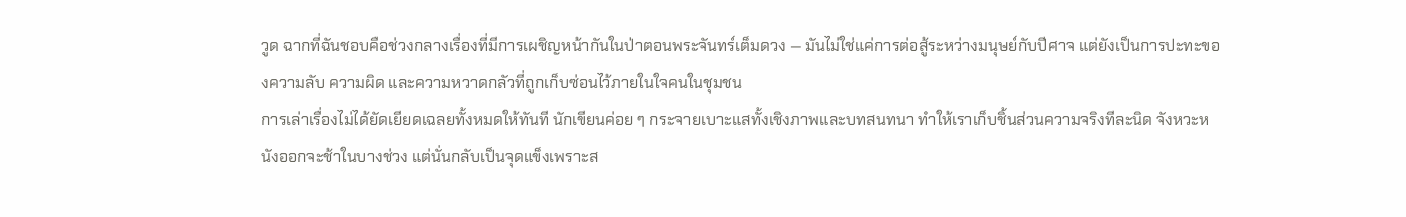วูด ฉากที่ฉันชอบคือช่วงกลางเรื่องที่มีการเผชิญหน้ากันในป่าตอนพระจันทร์เต็มดวง — มันไม่ใช่แค่การต่อสู้ระหว่างมนุษย์กับปีศาจ แต่ยังเป็นการปะทะของความลับ ความผิด และความหวาดกลัวที่ถูกเก็บซ่อนไว้ภายในใจคนในชุมชน
การเล่าเรื่องไม่ได้ยัดเยียดเฉลยทั้งหมดให้ทันที นักเขียนค่อย ๆ กระจายเบาะแสทั้งเชิงภาพและบทสนทนา ทำให้เราเก็บชิ้นส่วนความจริงทีละนิด จังหวะหนังออกจะช้าในบางช่วง แต่นั่นกลับเป็นจุดแข็งเพราะส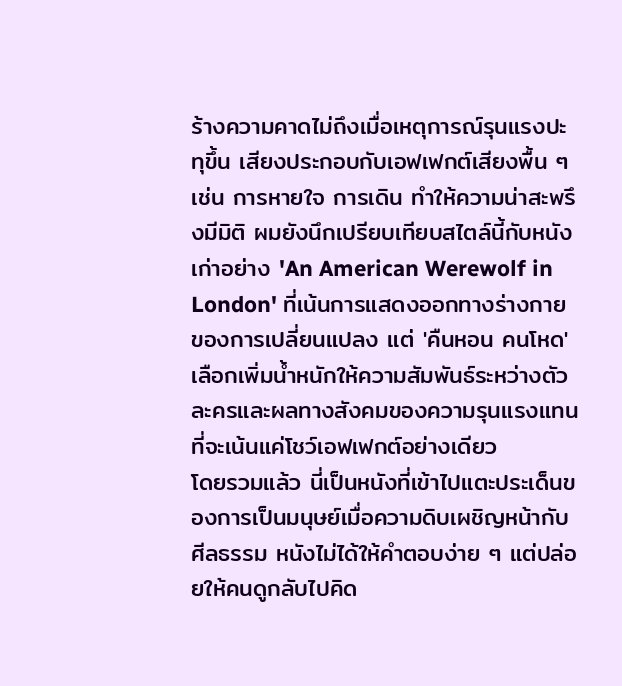ร้างความคาดไม่ถึงเมื่อเหตุการณ์รุนแรงปะทุขึ้น เสียงประกอบกับเอฟเฟกต์เสียงพื้น ๆ เช่น การหายใจ การเดิน ทำให้ความน่าสะพรึงมีมิติ ผมยังนึกเปรียบเทียบสไตล์นี้กับหนังเก่าอย่าง 'An American Werewolf in London' ที่เน้นการแสดงออกทางร่างกายของการเปลี่ยนแปลง แต่ 'คืนหอน คนโหด' เลือกเพิ่มน้ำหนักให้ความสัมพันธ์ระหว่างตัวละครและผลทางสังคมของความรุนแรงแทนที่จะเน้นแค่โชว์เอฟเฟกต์อย่างเดียว
โดยรวมแล้ว นี่เป็นหนังที่เข้าไปแตะประเด็นของการเป็นมนุษย์เมื่อความดิบเผชิญหน้ากับศีลธรรม หนังไม่ได้ให้คำตอบง่าย ๆ แต่ปล่อยให้คนดูกลับไปคิด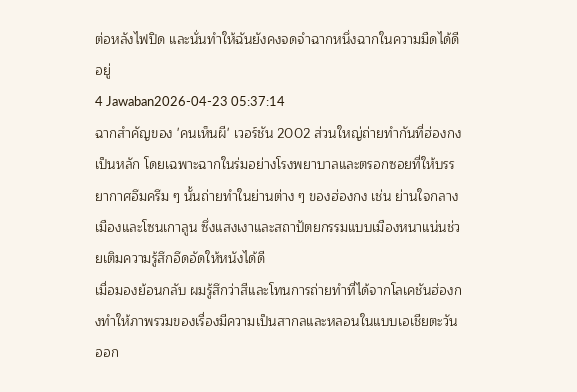ต่อหลังไฟปิด และนั่นทำให้ฉันยังคงจดจำฉากหนึ่งฉากในความมืดได้ดีอยู่
4 Jawaban2026-04-23 05:37:14
ฉากสำคัญของ 'คนเห็นผี' เวอร์ชัน 2002 ส่วนใหญ่ถ่ายทำกันที่ฮ่องกงเป็นหลัก โดยเฉพาะฉากในร่มอย่างโรงพยาบาลและตรอกซอยที่ให้บรรยากาศอึมครึม ๆ นั้นถ่ายทำในย่านต่าง ๆ ของฮ่องกง เช่น ย่านใจกลางเมืองและโซนเกาลูน ซึ่งแสงเงาและสถาปัตยกรรมแบบเมืองหนาแน่นช่วยเติมความรู้สึกอึดอัดให้หนังได้ดี
เมื่อมองย้อนกลับ ผมรู้สึกว่าสีและโทนการถ่ายทำที่ได้จากโลเคชันฮ่องกงทำให้ภาพรวมของเรื่องมีความเป็นสากลและหลอนในแบบเอเชียตะวันออก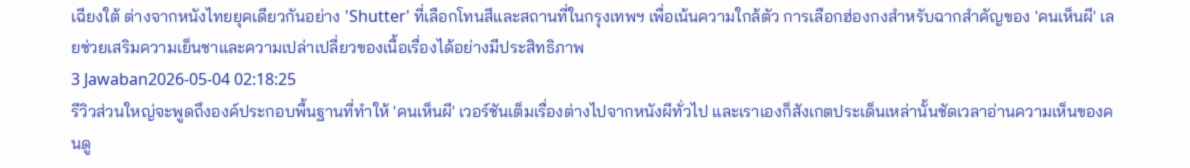เฉียงใต้ ต่างจากหนังไทยยุคเดียวกันอย่าง 'Shutter' ที่เลือกโทนสีและสถานที่ในกรุงเทพฯ เพื่อเน้นความใกล้ตัว การเลือกฮ่องกงสำหรับฉากสำคัญของ 'คนเห็นผี' เลยช่วยเสริมความเย็นชาและความเปล่าเปลี่ยวของเนื้อเรื่องได้อย่างมีประสิทธิภาพ
3 Jawaban2026-05-04 02:18:25
รีวิวส่วนใหญ่จะพูดถึงองค์ประกอบพื้นฐานที่ทำให้ 'คนเห็นผี' เวอร์ชันเต็มเรื่องต่างไปจากหนังผีทั่วไป และเราเองก็สังเกตประเด็นเหล่านั้นชัดเวลาอ่านความเห็นของคนดู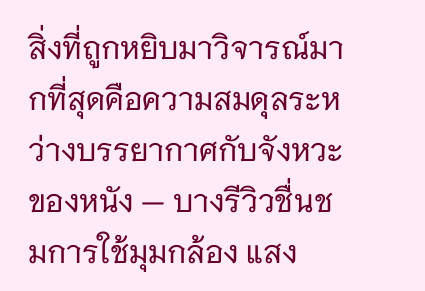สิ่งที่ถูกหยิบมาวิจารณ์มากที่สุดคือความสมดุลระหว่างบรรยากาศกับจังหวะของหนัง — บางรีวิวชื่นชมการใช้มุมกล้อง แสง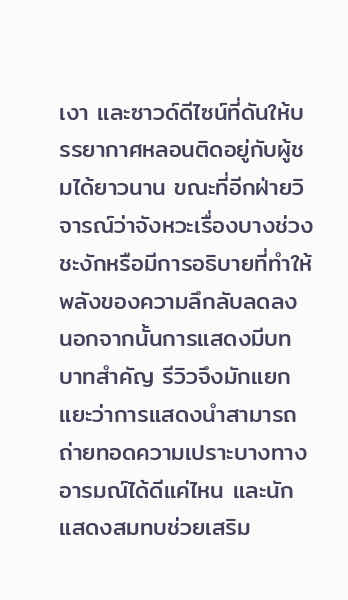เงา และซาวด์ดีไซน์ที่ดันให้บรรยากาศหลอนติดอยู่กับผู้ชมได้ยาวนาน ขณะที่อีกฝ่ายวิจารณ์ว่าจังหวะเรื่องบางช่วงชะงักหรือมีการอธิบายที่ทำให้พลังของความลึกลับลดลง นอกจากนั้นการแสดงมีบทบาทสำคัญ รีวิวจึงมักแยกแยะว่าการแสดงนำสามารถถ่ายทอดความเปราะบางทางอารมณ์ได้ดีแค่ไหน และนักแสดงสมทบช่วยเสริม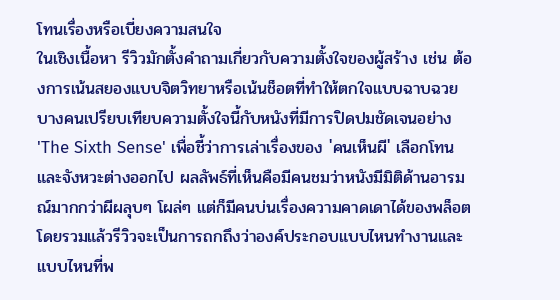โทนเรื่องหรือเบี่ยงความสนใจ
ในเชิงเนื้อหา รีวิวมักตั้งคำถามเกี่ยวกับความตั้งใจของผู้สร้าง เช่น ต้องการเน้นสยองแบบจิตวิทยาหรือเน้นช็อตที่ทำให้ตกใจแบบฉาบฉวย บางคนเปรียบเทียบความตั้งใจนี้กับหนังที่มีการปิดปมชัดเจนอย่าง 'The Sixth Sense' เพื่อชี้ว่าการเล่าเรื่องของ 'คนเห็นผี' เลือกโทนและจังหวะต่างออกไป ผลลัพธ์ที่เห็นคือมีคนชมว่าหนังมีมิติด้านอารมณ์มากกว่าผีผลุบๆ โผล่ๆ แต่ก็มีคนบ่นเรื่องความคาดเดาได้ของพล็อต โดยรวมแล้วรีวิวจะเป็นการถกถึงว่าองค์ประกอบแบบไหนทำงานและแบบไหนที่พ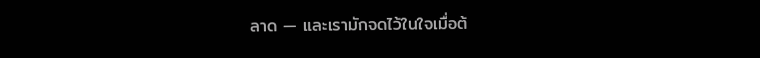ลาด — และเรามักจดไว้ในใจเมื่อต้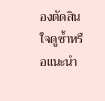องตัดสินใจดูซ้ำหรือแนะนำ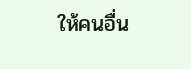ให้คนอื่น